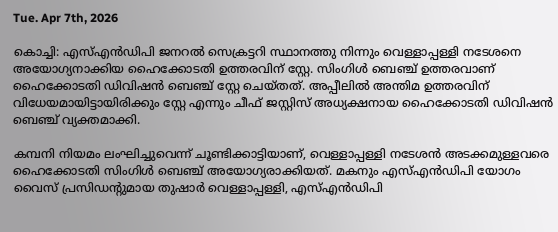Tue. Apr 7th, 2026

കൊച്ചി: എസ്എന്‍ഡിപി ജനറല്‍ സെക്രട്ടറി സ്ഥാനത്തു നിന്നും വെള്ളാപ്പള്ളി നടേശനെ അയോഗ്യനാക്കിയ ഹൈക്കോടതി ഉത്തരവിന് സ്റ്റേ. സിംഗിള്‍ ബെഞ്ച് ഉത്തരവാണ് ഹൈക്കോടതി ഡിവിഷന്‍ ബെഞ്ച് സ്റ്റേ ചെയ്തത്. അപ്പീലില്‍ അന്തിമ ഉത്തരവിന് വിധേയമായിട്ടായിരിക്കും സ്റ്റേ എന്നും ചീഫ് ജസ്റ്റിസ് അധ്യക്ഷനായ ഹൈക്കോടതി ഡിവിഷന്‍ ബെഞ്ച് വ്യക്തമാക്കി.

കമ്പനി നിയമം ലംഘിച്ചുവെന്ന് ചൂണ്ടിക്കാട്ടിയാണ്, വെള്ളാപ്പള്ളി നടേശന്‍ അടക്കമുള്ളവരെ ഹൈക്കോടതി സിംഗിള്‍ ബെഞ്ച് അയോഗ്യരാക്കിയത്. മകനും എസ്എന്‍ഡിപി യോഗം വൈസ് പ്രസിഡന്റുമായ തുഷാര്‍ വെള്ളാപ്പള്ളി, എസ്എന്‍ഡിപി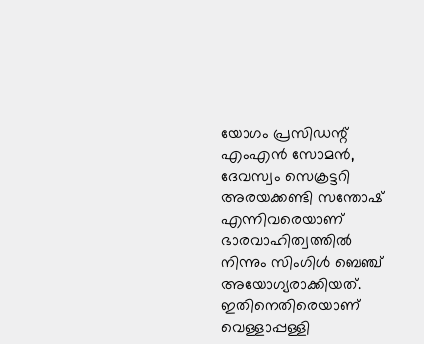യോഗം പ്രസിഡന്റ് എംഎന്‍ സോമന്‍, ദേവസ്വം സെക്രട്ടറി അരയക്കണ്ടി സന്തോഷ് എന്നിവരെയാണ് ഭാരവാഹിത്വത്തില്‍ നിന്നും സിംഗിള്‍ ബെഞ്ച് അയോഗ്യരാക്കിയത്. ഇതിനെതിരെയാണ് വെള്ളാപ്പള്ളി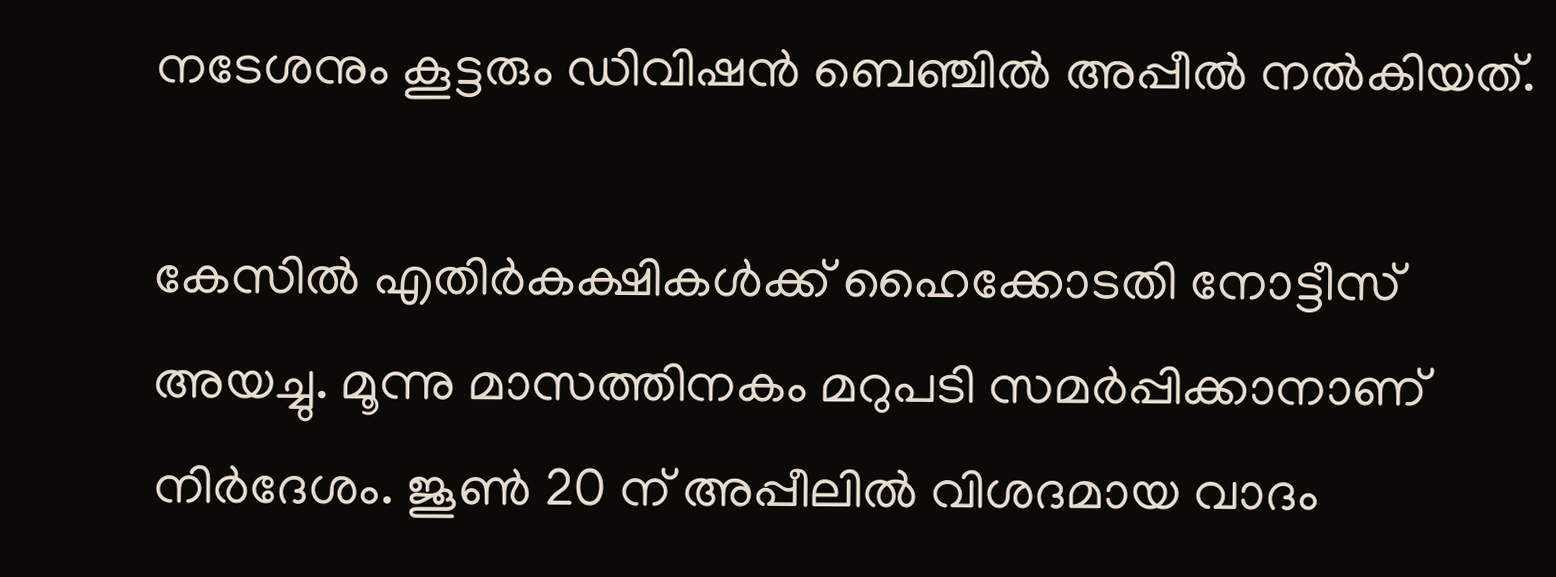നടേശനും കൂട്ടരും ഡിവിഷന്‍ ബെഞ്ചില്‍ അപ്പീല്‍ നല്‍കിയത്.

കേസില്‍ എതിര്‍കക്ഷികള്‍ക്ക് ഹൈക്കോടതി നോട്ടീസ് അയച്ചു. മൂന്നു മാസത്തിനകം മറുപടി സമര്‍പ്പിക്കാനാണ് നിര്‍ദേശം. ജൂണ്‍ 20 ന് അപ്പീലില്‍ വിശദമായ വാദം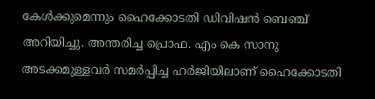കേള്‍ക്കുമെന്നും ഹൈക്കോടതി ഡിവിഷന്‍ ബെഞ്ച് അറിയിച്ചു. അന്തരിച്ച പ്രൊഫ. എം കെ സാനു അടക്കമുള്ളവര്‍ സമര്‍പ്പിച്ച ഹര്‍ജിയിലാണ് ഹൈക്കോടതി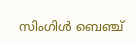സിംഗിള്‍ ബെഞ്ച്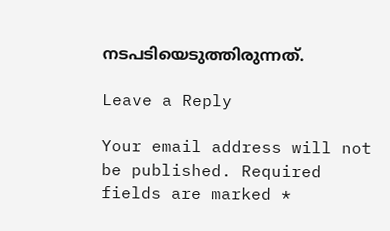നടപടിയെടുത്തിരുന്നത്.

Leave a Reply

Your email address will not be published. Required fields are marked *